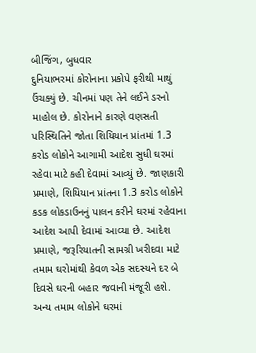બીજિંગ, બુધવાર
દુનિયાભરમાં કોરોનાના પ્રકોપે ફરીથી માથું ઉંચક્યું છે. ચીનમાં પણ તેને લઈને ડરનો માહોલ છે. કોરોનાને કારણે વણસતી પરિસ્થિતિને જોતા શિયિયાન પ્રાંતમાં 1.3 કરોડ લોકોને આગામી આદેશ સુધી ઘરમાં રહેવા માટે કહી દેવામાં આવ્યું છે. જાણકારી પ્રમાણે, શિયિયાન પ્રાંતના 1.3 કરોડ લોકોને કડક લોકડાઉનનું પાલન કરીને ઘરમાં રહેવાના આદેશ આપી દેવામાં આવ્યા છે. આદેશ પ્રમાણે, જરૂરિયાતની સામગ્રી ખરીદવા માટે તમામ ઘરોમાંથી કેવળ એક સદસ્યને દર બે દિવસે ઘરની બહાર જવાની મંજૂરી હશે. અન્ય તમામ લોકોને ઘરમાં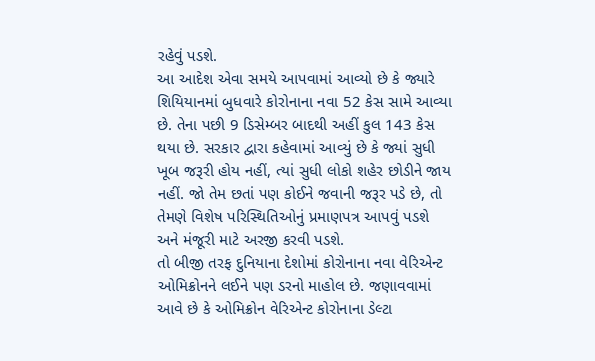રહેવું પડશે.
આ આદેશ એવા સમયે આપવામાં આવ્યો છે કે જ્યારે શિયિયાનમાં બુધવારે કોરોનાના નવા 52 કેસ સામે આવ્યા છે. તેના પછી 9 ડિસેમ્બર બાદથી અહીં કુલ 143 કેસ થયા છે. સરકાર દ્વારા કહેવામાં આવ્યું છે કે જ્યાં સુધી ખૂબ જરૂરી હોય નહીં, ત્યાં સુધી લોકો શહેર છોડીને જાય નહીં. જો તેમ છતાં પણ કોઈને જવાની જરૂર પડે છે, તો તેમણે વિશેષ પરિસ્થિતિઓનું પ્રમાણપત્ર આપવું પડશે અને મંજૂરી માટે અરજી કરવી પડશે.
તો બીજી તરફ દુનિયાના દેશોમાં કોરોનાના નવા વેરિએન્ટ ઓમિક્રોનને લઈને પણ ડરનો માહોલ છે. જણાવવામાં આવે છે કે ઓમિક્રોન વેરિએન્ટ કોરોનાના ડેલ્ટા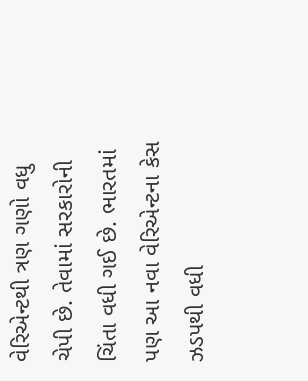વેરિએન્ટથી ત્રણ ગણો વધુ ચેપી છે. તેવામાં સરકારોની ચિંતા વધી ગઈ છે. ભારતમાં પણ આ નવા વેરિએન્ટના કેસ ઝડપથી વધી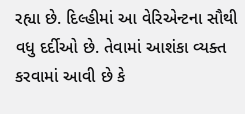રહ્યા છે. દિલ્હીમાં આ વેરિએન્ટના સૌથી વધુ દર્દીઓ છે. તેવામાં આશંકા વ્યક્ત કરવામાં આવી છે કે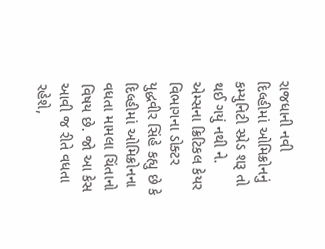રાજધાની નવી દિલ્હીમાં ઓમિક્રોનનું કમ્યુનિટી સ્પ્રેડ શરૂ તો થઈ ગયું નથી ને.
એમ્સના ક્રિટિકલ કેયર વિભાગના ડોક્ટર યુદ્ધવીર સિંહે કહ્યુ છે કે દિલ્હીમાં ઓમિક્રોનના વધતા મામલા ચિંતાનો વિષય છે. જો આ કેસ આવી જ રીતે વધતા રહેશે,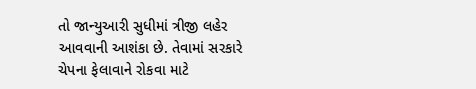તો જાન્યુઆરી સુધીમાં ત્રીજી લહેર આવવાની આશંકા છે. તેવામાં સરકારે ચેપના ફેલાવાને રોકવા માટે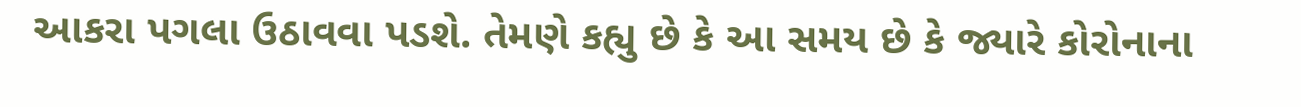આકરા પગલા ઉઠાવવા પડશે. તેમણે કહ્યુ છે કે આ સમય છે કે જ્યારે કોરોનાના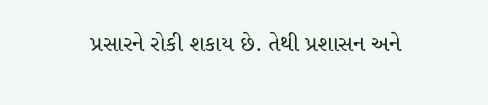પ્રસારને રોકી શકાય છે. તેથી પ્રશાસન અને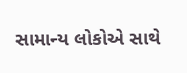સામાન્ય લોકોએ સાથે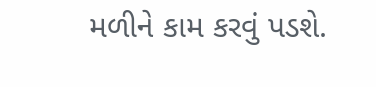મળીને કામ કરવું પડશે.